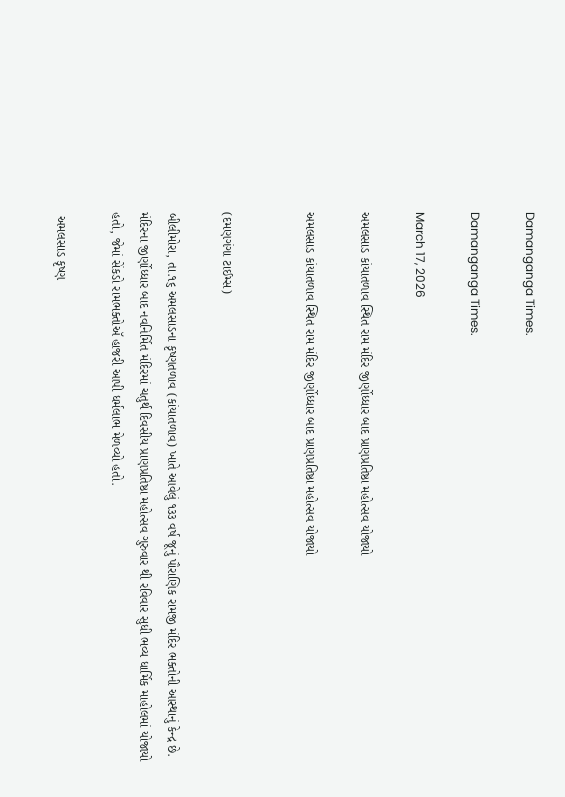Damanganga Times.

Damanganga Times.

March 17, 2026

અમલસાડ કાંયાતળાવ સ્થિત રામ મંદિર જીર્ણોધ્ધાર બાદ પ્રાણપ્રતિષ્ઠા મહોત્સવ યોજાયો

અમલસાડ કાંયાતળાવ સ્થિત રામ મંદિર જીર્ણોધ્ધાર બાદ પ્રાણપ્રતિષ્ઠા મહોત્સવ યોજાયો


(દમણગંગા ટાઈમ્સ)

બીલીમોરા, તા.૧૬ અમલસાડના કૃષ્ણતળાવ (કાંયાતળાવ) ખાતે આવેલું ૧૩૩ વર્ષ જૂનું પૌરાણિક રામજી મંદિર ભક્તોની આસ્થાનું કેન્દ્ર છે. મંદિરના જીર્ણોધ્ધાર બાદ નવનિર્મિત મંદિરમાં ચતુર્થ દિવસીય પ્રાણપ્રતિષ્ઠા મહોત્સવ ગુરુવાર થી રવિવાર સુધી ભવ્ય ધાર્મિક માહોલમાં યોજાયો હતો, જેમાં સેંકડો રામભક્તોઍ હાજરી આપી ધર્મલાભ મેળવ્યો હતો.

 અમલસાડ કૃષ્ણ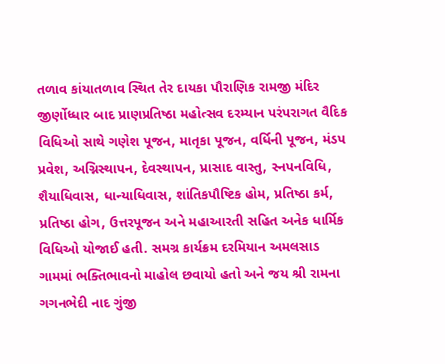તળાવ કાંયાતળાવ સ્થિત તેર દાયકા પૌરાણિક રામજી મંદિર જીર્ણોધ્ધાર બાદ પ્રાણપ્રતિષ્ઠા મહોત્સવ દરમ્યાન પરંપરાગત વૈદિક વિધિઓ સાથે ગણેશ પૂજન, માતૃકા પૂજન, વર્ધિની પૂજન, મંડપ પ્રવેશ, અગ્નિસ્થાપન, દેવસ્થાપન, પ્રાસાદ વાસ્તુ, સ્નપનવિધિ, શૈયાધિવાસ, ધાન્યાધિવાસ, શાંતિકપૌષ્ટિક હોમ, પ્રતિષ્ઠા કર્મ, પ્રતિષ્ઠા હોગ, ઉત્તરપૂજન અને મહાઆરતી સહિત અનેક ધાર્મિક વિધિઓ યોજાઈ હતી. સમગ્ર કાર્યક્રમ દરમિયાન અમલસાડ ગામમાં ભક્તિભાવનો માહોલ છવાયો હતો અને જય શ્રી રામના ગગનભેદી નાદ ગુંજી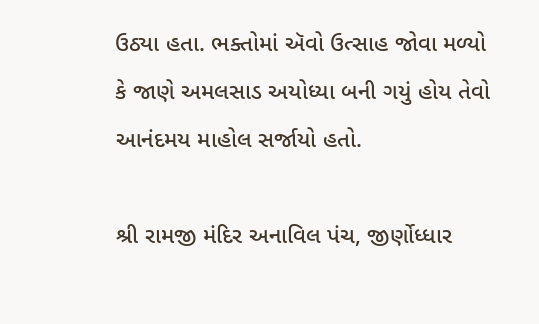ઉઠ્યા હતા. ભક્તોમાં ઍવો ઉત્સાહ જોવા મળ્યો કે જાણે અમલસાડ અયોધ્યા બની ગયું હોય તેવો આનંદમય માહોલ સર્જાયો હતો.

શ્રી રામજી મંદિર અનાવિલ પંચ, જીર્ણોધ્ધાર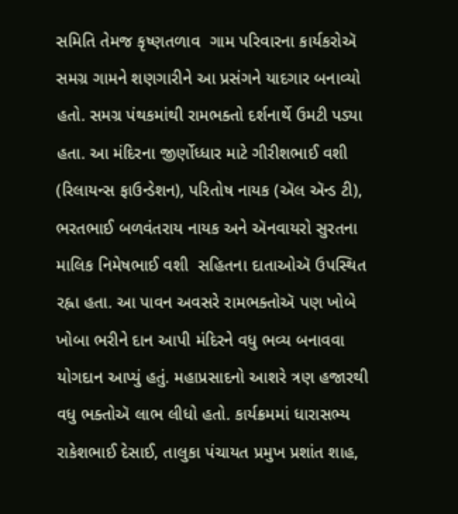સમિતિ તેમજ કૃષ્ણતળાવ  ગામ પરિવારના કાર્યકરોઍ સમગ્ર ગામને શણગારીને આ પ્રસંગને યાદગાર બનાવ્યો હતો. સમગ્ર પંથકમાંથી રામભક્તો દર્શનાર્થે ઉમટી પડ્યા હતા. આ મંદિરના જીર્ણોધ્ધાર માટે ગીરીશભાઈ વશી (રિલાયન્સ ફાઉન્ડેશન), પરિતોષ નાયક (ઍલ ઍન્ડ ટી), ભરતભાઈ બળવંતરાય નાયક અને ઍનવાયરો સુરતના માલિક નિમેષભાઈ વશી  સહિતના દાતાઓઍ ઉપસ્થિત રહ્ના હતા. આ પાવન અવસરે રામભક્તોઍ પણ ખોબે ખોબા ભરીને દાન આપી મંદિરને વધુ ભવ્ય બનાવવા યોગદાન આપ્યું હતું. મહાપ્રસાદનો આશરે ત્રણ હજારથી વધુ ભક્તોઍ લાભ લીધો હતો. કાર્યક્રમમાં ધારાસભ્ય રાકેશભાઈ દેસાઈ, તાલુકા પંચાયત પ્રમુખ પ્રશાંત શાહ,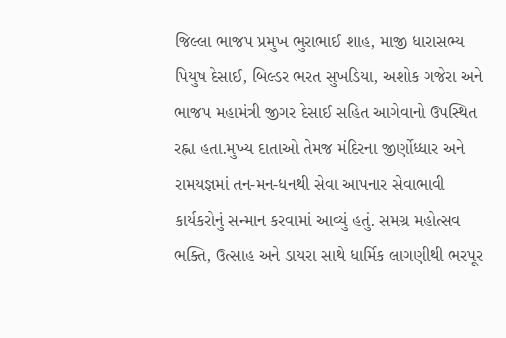જિલ્લા ભાજપ પ્રમુખ ભુરાભાઈ શાહ, માજી ધારાસભ્ય પિયુષ દેસાઈ, બિલ્ડર ભરત સુખડિયા, અશોક ગજેરા અને ભાજપ મહામંત્રી જીગર દેસાઈ સહિત આગેવાનો ઉપસ્થિત રહ્ના હતા.મુખ્ય દાતાઓ તેમજ મંદિરના જીર્ણોધ્ધાર અને રામયજ્ઞમાં તન-મન-ધનથી સેવા આપનાર સેવાભાવી કાર્યકરોનું સન્માન કરવામાં આવ્યું હતું. સમગ્ર મહોત્સવ ભક્તિ, ઉત્સાહ અને ડાયરા સાથે ધાર્મિક લાગણીથી ભરપૂર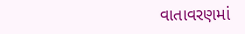વાતાવરણમાં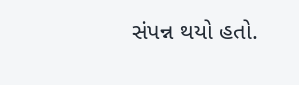સંપન્ન થયો હતો.